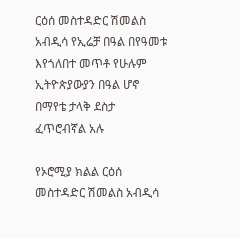ርዕሰ መስተዳድር ሽመልስ አብዲሳ የኢሬቻ በዓል በየዓመቱ እየጎለበተ መጥቶ የሁሉም ኢትዮጵያውያን በዓል ሆኖ በማየቴ ታላቅ ደስታ ፈጥሮብኛል አሉ

የኦሮሚያ ክልል ርዕሰ መስተዳድር ሽመልስ አብዲሳ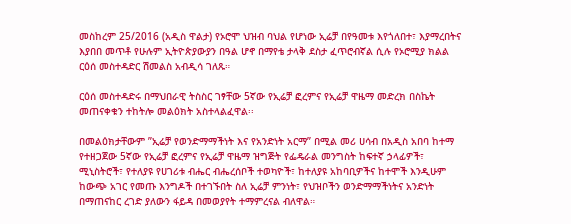መስከረም 25/2016 (አዲስ ዋልታ) የኦሮሞ ህዝብ ባህል የሆነው ኢሬቻ በየዓመቱ እየጎለበተ፣ እያማረበትና እያበበ መጥቶ የሁሉም ኢትዮጵያውያን በዓል ሆኖ በማየቴ ታላቅ ደስታ ፈጥሮብኛል ሲሉ የኦሮሚያ ክልል ርዕሰ መስተዳድር ሽመልስ አብዲሳ ገለጹ።

ርዕሰ መስተዳድሩ በማህበራዊ ትስስር ገፃቸው 5ኛው የኢሬቻ ፎረምና የኢሬቻ ዋዜማ መድረክ በስኬት መጠናቀቁን ተከትሎ መልዕክት አስተላልፈዋል፡፡

በመልዕክታቸውም ”ኢሬቻ የወንድማማችነት እና የአንድነት አርማ” በሚል መሪ ሀሳብ በአዲስ አበባ ከተማ የተዘጋጀው 5ኛው የኢሬቻ ፎረምና የኢሬቻ ዋዜማ ዝግጅት የፌዴራል መንግስት ከፍተኛ ኃላፊዎች፣ ሚኒስትሮች፣ የተለያዩ የሀገሪቱ ብሔር ብሔረሰቦች ተወካዮች፣ ከተለያዩ አከባቢዎችና ከተሞች እንዲሁም ከውጭ አገር የመጡ እንግዶች በተገኙበት ስለ ኢሬቻ ምንነት፣ የህዝቦችን ወንድማማችነትና አንድነት በማጠናከር ረገድ ያለውን ፋይዳ በመወያየት ተማምረናል ብለዋል።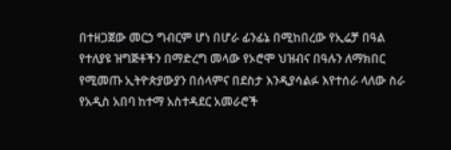በተዘጋጀው መርኃ ግብርም ሆነ በሆራ ፊንፊኔ በሚከበረው የኢሬቻ በዓል የተለያዩ ዝግጅቶችን በማድረግ መላው የኦሮሞ ህዝብና በዓሉን ለማክበር የሚመጡ ኢትዮጵያውያን በሰላምና በደስታ እንዲያሳልፉ እየተሰራ ላለው ስራ የአዲስ አበባ ከተማ አስተዳደር አመራሮች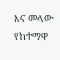እና መላው የከተማዋ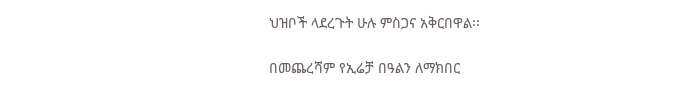ህዝቦች ላደረጉት ሁሉ ምስጋና አቅርበዋል፡፡

በመጨረሻም የኢሬቻ በዓልን ለማክበር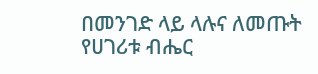በመንገድ ላይ ላሉና ለመጡት የሀገሪቱ ብሔር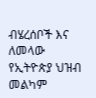ብሄረሰቦች እና ለመላው የኢትዮጵያ ህዝብ መልካም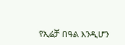የኢሬቻ በዓል እንዲሆን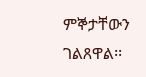ምኞታቸውን ገልጸዋል፡፡